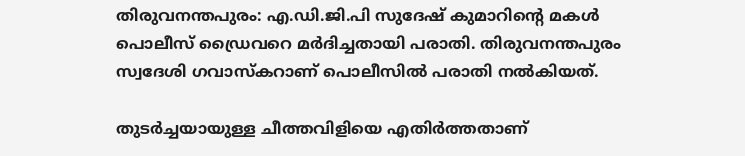തിരുവനന്തപുരം: എ.ഡി.ജി.പി സുദേഷ് കുമാറിന്റെ മകള്‍ പൊലീസ് ഡ്രൈവറെ മര്‍ദിച്ചതായി പരാതി. തിരുവനന്തപുരം സ്വദേശി ഗവാസ്‌കറാണ് പൊലീസില്‍ പരാതി നല്‍കിയത്.

തുടര്‍ച്ചയായുള്ള ചീത്തവിളിയെ എതിര്‍ത്തതാണ്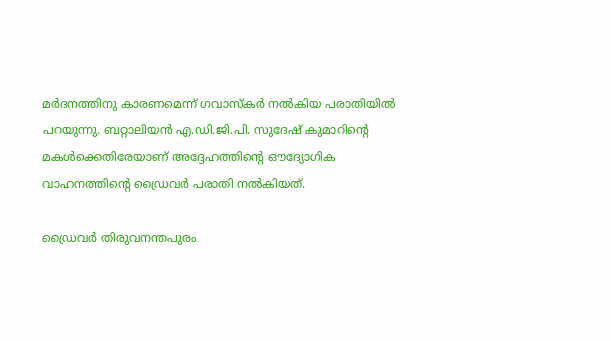മര്‍ദനത്തിനു കാരണമെന്ന് ഗവാസ്‌കര്‍ നല്‍കിയ പരാതിയില്‍ പറയുന്നു. ബറ്റാലിയന്‍ എ.ഡി.ജി.പി. സുദേഷ് കുമാറിന്റെ മകള്‍ക്കെതിരേയാണ് അദ്ദേഹത്തിന്റെ ഔദ്യോഗിക വാഹനത്തിന്റെ ഡ്രൈവര്‍ പരാതി നല്‍കിയത്.

ഡ്രൈവര്‍ തിരുവനന്തപുരം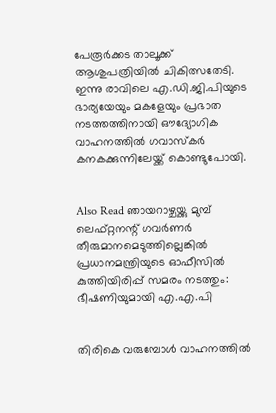പേരൂര്‍ക്കട താലൂക്ക് ആശുപത്രിയില്‍ ചികിത്സതേടി. ഇന്നു രാവിലെ എ.ഡി.ജി.പിയുടെ ഭാര്യയേയും മകളേയും പ്രഭാത നടത്തത്തിനായി ഔദ്യോഗിക വാഹനത്തില്‍ ഗവാസ്‌കര്‍ കനകക്കുന്നിലേയ്ക്ക് കൊണ്ടുപോയി.


Also Read ഞായറാഴ്ചയ്ക്കു മുമ്പ് ലെഫ്റ്റനന്റ് ഗവര്‍ണര്‍ തീരുമാനമെടുത്തില്ലെങ്കില്‍ പ്രധാനമന്ത്രിയുടെ ഓഫീസില്‍ കുത്തിയിരിപ്പ് സമരം നടത്തും: ഭീഷണിയുമായി എ.എ.പി


തിരികെ വരുമ്പോള്‍ വാഹനത്തില്‍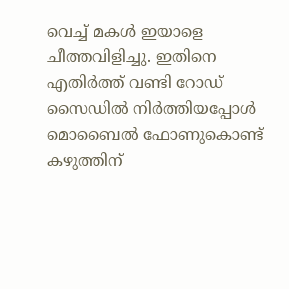വെച്ച് മകള്‍ ഇയാളെ ചീത്തവിളിച്ചു. ഇതിനെ എതിര്‍ത്ത് വണ്ടി റോഡ് സൈഡില്‍ നിര്‍ത്തിയപ്പോള്‍ മൊബൈല്‍ ഫോണുകൊണ്ട് കഴുത്തിന്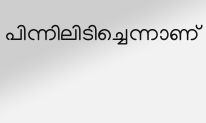പിന്നിലിടിച്ചെന്നാണ്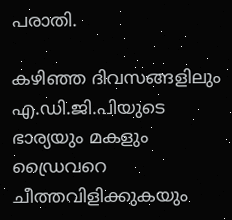പരാതി.

കഴിഞ്ഞ ദിവസങ്ങളിലും എ.ഡി.ജി.പിയുടെ ഭാര്യയും മകളും ഡ്രൈവറെ ചീത്തവിളിക്കുകയും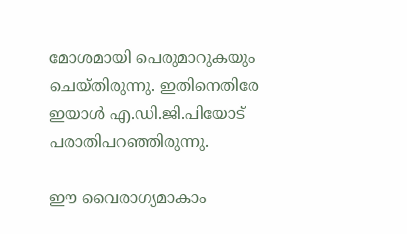മോശമായി പെരുമാറുകയും ചെയ്തിരുന്നു. ഇതിനെതിരേ ഇയാള്‍ എ.ഡി.ജി.പിയോട് പരാതിപറഞ്ഞിരുന്നു.

ഈ വൈരാഗ്യമാകാം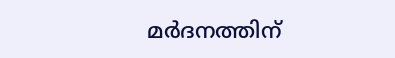മര്‍ദനത്തിന്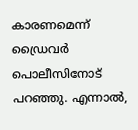കാരണമെന്ന് ഡ്രൈവര്‍ പൊലീസിനോട് പറഞ്ഞു. എന്നാല്‍,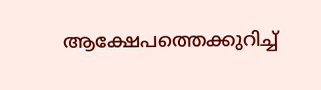ആക്ഷേപത്തെക്കുറിച്ച്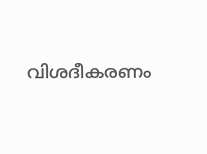വിശദീകരണം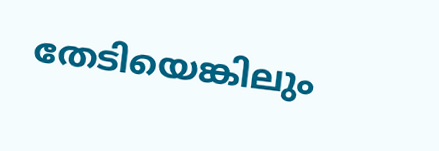തേടിയെങ്കിലും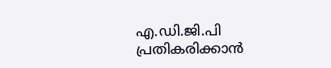എ.ഡി.ജി.പി പ്രതികരിക്കാന്‍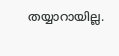തയ്യാറായില്ല.